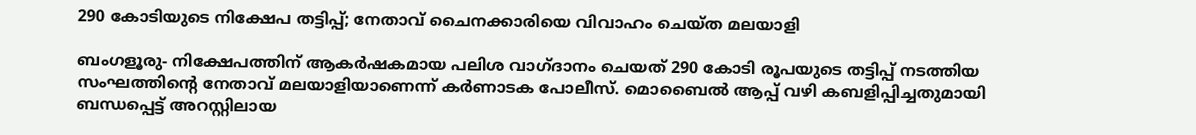290 കോടിയുടെ നിക്ഷേപ തട്ടിപ്പ്; നേതാവ് ചൈനക്കാരിയെ വിവാഹം ചെയ്ത മലയാളി

ബംഗളൂരു- നിക്ഷേപത്തിന് ആകര്‍ഷകമായ പലിശ വാഗ്ദാനം ചെയത് 290 കോടി രൂപയുടെ തട്ടിപ്പ് നടത്തിയ സംഘത്തിന്റെ നേതാവ് മലയാളിയാണെന്ന് കര്‍ണാടക പോലീസ്. മൊബൈല്‍ ആപ്പ് വഴി കബളിപ്പിച്ചതുമായി ബന്ധപ്പെട്ട് അറസ്റ്റിലായ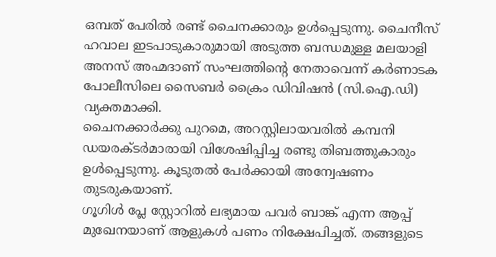ഒമ്പത് പേരില്‍ രണ്ട് ചൈനക്കാരും ഉള്‍പ്പെടുന്നു. ചൈനീസ് ഹവാല ഇടപാടുകാരുമായി അടുത്ത ബന്ധമുള്ള മലയാളി അനസ് അഹ്മദാണ് സംഘത്തിന്റെ നേതാവെന്ന് കര്‍ണാടക പോലീസിലെ സൈബര്‍ ക്രൈം ഡിവിഷന്‍ (സി.ഐ.ഡി) വ്യക്തമാക്കി.
ചൈനക്കാര്‍ക്കു പുറമെ, അറസ്റ്റിലായവരില്‍ കമ്പനി ഡയരക്ടര്‍മാരായി വിശേഷിപ്പിച്ച രണ്ടു തിബത്തുകാരും ഉള്‍പ്പെടുന്നു. കൂടുതല്‍ പേര്‍ക്കായി അന്വേഷണം തുടരുകയാണ്.
ഗൂഗിള്‍ പ്ലേ സ്റ്റോറില്‍ ലഭ്യമായ പവര്‍ ബാങ്ക് എന്ന ആപ്പ് മുഖേനയാണ് ആളുകള്‍ പണം നിക്ഷേപിച്ചത്. തങ്ങളുടെ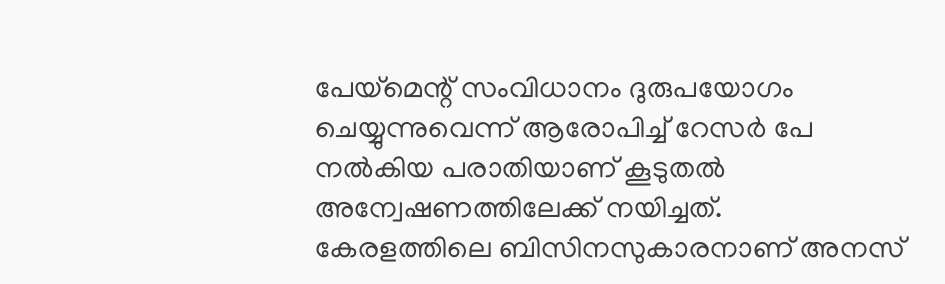പേയ്‌മെന്റ് സംവിധാനം ദുരുപയോഗം ചെയ്യുന്നുവെന്ന് ആരോപിച്ച് റേസര്‍ പേ നല്‍കിയ പരാതിയാണ് കൂടുതല്‍ അന്വേഷണത്തിലേക്ക് നയിച്ചത്.
കേരളത്തിലെ ബിസിനസുകാരനാണ് അനസ്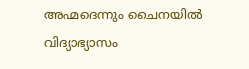അഹ്മദെന്നും ചൈനയില്‍ വിദ്യാഭ്യാസം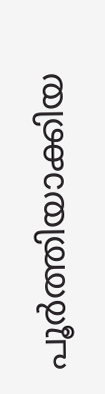പൂര്‍ത്തിയാക്കിയ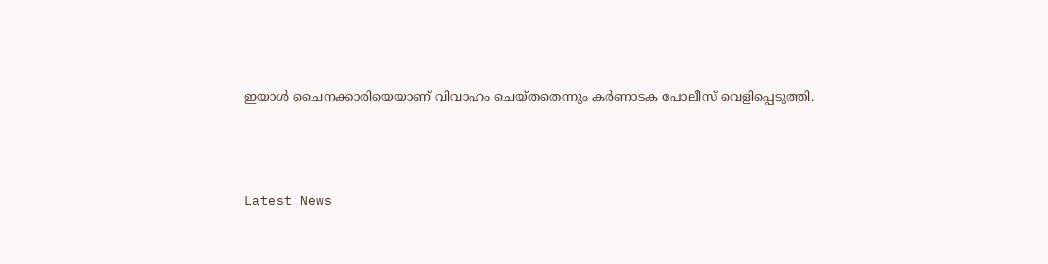ഇയാള്‍ ചൈനക്കാരിയെയാണ് വിവാഹം ചെയ്തതെന്നും കര്‍ണാടക പോലീസ് വെളിപ്പെടുത്തി.



Latest News